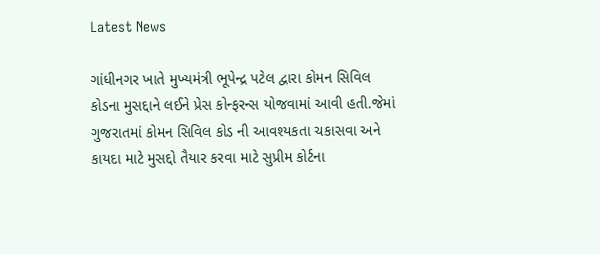Latest News

ગાંધીનગર ખાતે મુખ્યમંત્રી ભૂપેન્દ્ર પટેલ દ્વારા કોમન સિવિલ કોડના મુસદ્દાને લઈને પ્રેસ કોન્ફરન્સ યોજવામાં આવી હતી.જેમાં ગુજરાતમાં કોમન સિવિલ કોડ ની આવશ્યકતા ચકાસવા અને કાયદા માટે મુસદ્દો તૈયાર કરવા માટે સુપ્રીમ કોર્ટના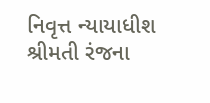નિવૃત્ત ન્યાયાધીશ શ્રીમતી રંજના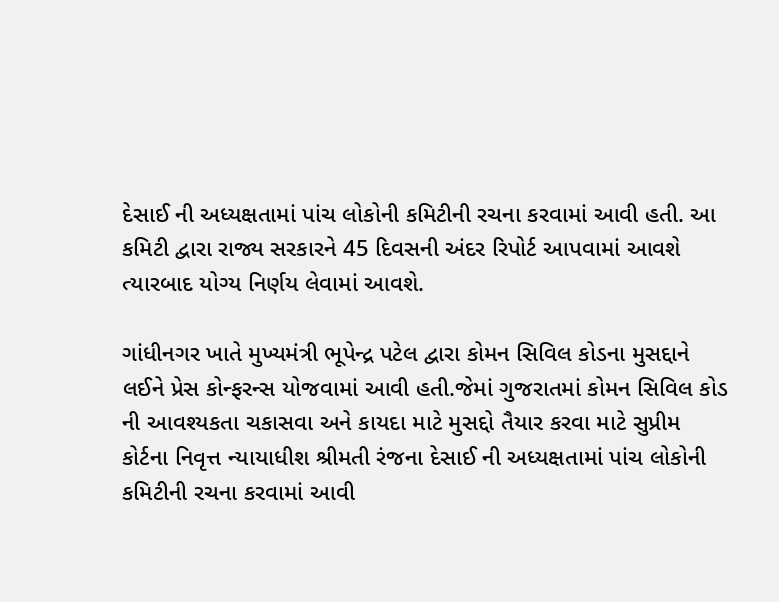દેસાઈ ની અધ્યક્ષતામાં પાંચ લોકોની કમિટીની રચના કરવામાં આવી હતી. આ કમિટી દ્વારા રાજ્ય સરકારને 45 દિવસની અંદર રિપોર્ટ આપવામાં આવશે ત્યારબાદ યોગ્ય નિર્ણય લેવામાં આવશે.

ગાંધીનગર ખાતે મુખ્યમંત્રી ભૂપેન્દ્ર પટેલ દ્વારા કોમન સિવિલ કોડના મુસદ્દાને લઈને પ્રેસ કોન્ફરન્સ યોજવામાં આવી હતી.જેમાં ગુજરાતમાં કોમન સિવિલ કોડ ની આવશ્યકતા ચકાસવા અને કાયદા માટે મુસદ્દો તૈયાર કરવા માટે સુપ્રીમ કોર્ટના નિવૃત્ત ન્યાયાધીશ શ્રીમતી રંજના દેસાઈ ની અધ્યક્ષતામાં પાંચ લોકોની કમિટીની રચના કરવામાં આવી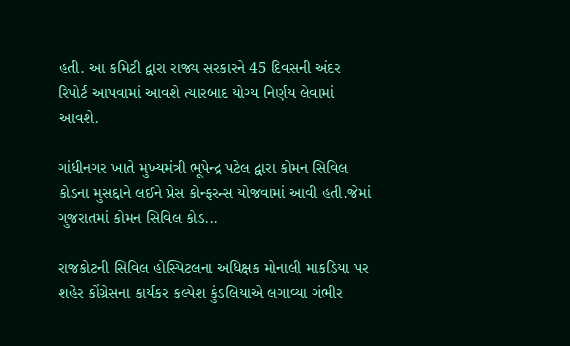હતી. આ કમિટી દ્વારા રાજ્ય સરકારને 45 દિવસની અંદર રિપોર્ટ આપવામાં આવશે ત્યારબાદ યોગ્ય નિર્ણય લેવામાં આવશે.

ગાંધીનગર ખાતે મુખ્યમંત્રી ભૂપેન્દ્ર પટેલ દ્વારા કોમન સિવિલ કોડના મુસદ્દાને લઈને પ્રેસ કોન્ફરન્સ યોજવામાં આવી હતી.જેમાં ગુજરાતમાં કોમન સિવિલ કોડ...

રાજકોટની સિવિલ હોસ્પિટલના અધિક્ષક મોનાલી માકડિયા પર શહેર કોંગ્રેસના કાર્યકર કલ્પેશ કુંડલિયાએ લગાવ્યા ગંભીર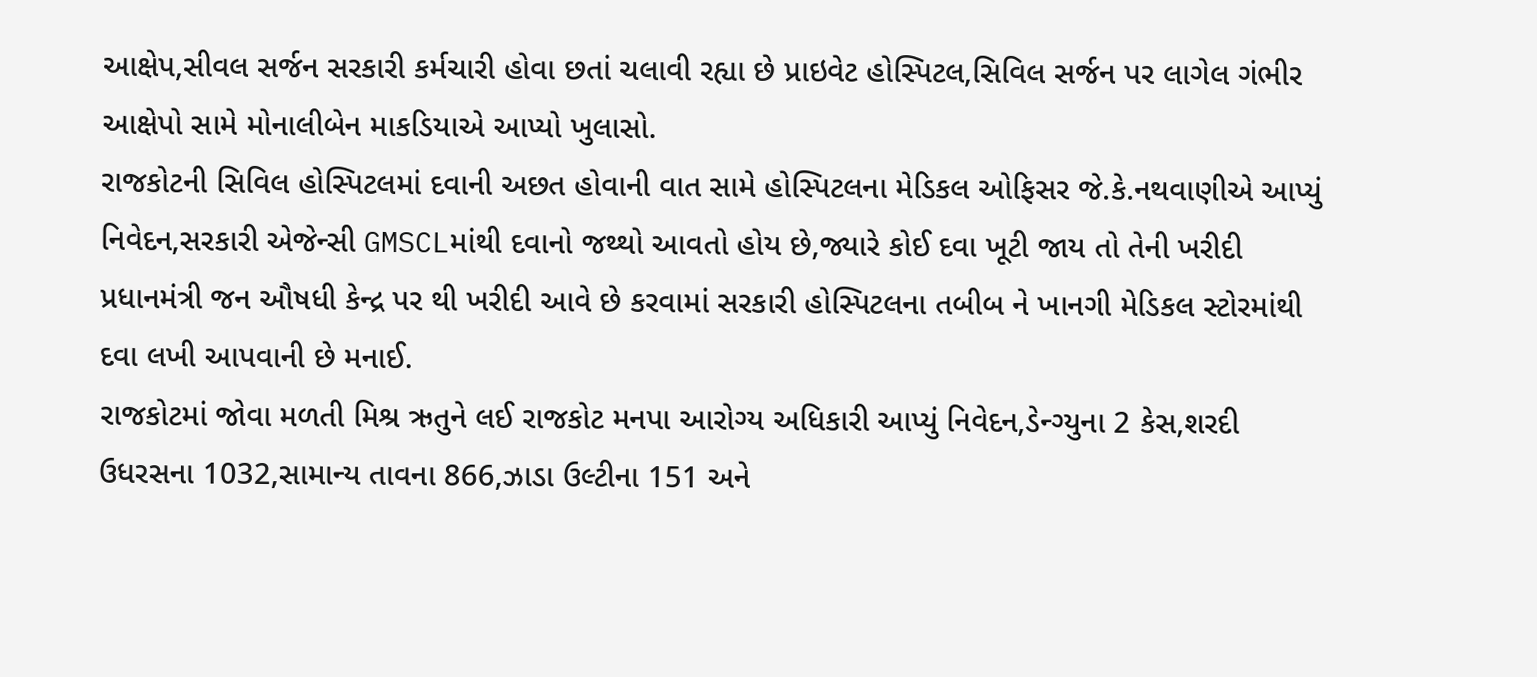આક્ષેપ,સીવલ સર્જન સરકારી કર્મચારી હોવા છતાં ચલાવી રહ્યા છે પ્રાઇવેટ હોસ્પિટલ,સિવિલ સર્જન પર લાગેલ ગંભીર આક્ષેપો સામે મોનાલીબેન માકડિયાએ આપ્યો ખુલાસો.
રાજકોટની સિવિલ હોસ્પિટલમાં દવાની અછત હોવાની વાત સામે હોસ્પિટલના મેડિકલ ઓફિસર જે.કે.નથવાણીએ આપ્યું નિવેદન,સરકારી એજેન્સી GMSCLમાંથી દવાનો જથ્થો આવતો હોય છે,જ્યારે કોઈ દવા ખૂટી જાય તો તેની ખરીદી પ્રધાનમંત્રી જન ઔષધી કેન્દ્ર પર થી ખરીદી આવે છે કરવામાં સરકારી હોસ્પિટલના તબીબ ને ખાનગી મેડિકલ સ્ટોરમાંથી દવા લખી આપવાની છે મનાઈ.
રાજકોટમાં જોવા મળતી મિશ્ર ઋતુને લઈ રાજકોટ મનપા આરોગ્ય અધિકારી આપ્યું નિવેદન,ડેન્ગ્યુના 2 કેસ,શરદી ઉધરસના 1032,સામાન્ય તાવના 866,ઝાડા ઉલ્ટીના 151 અને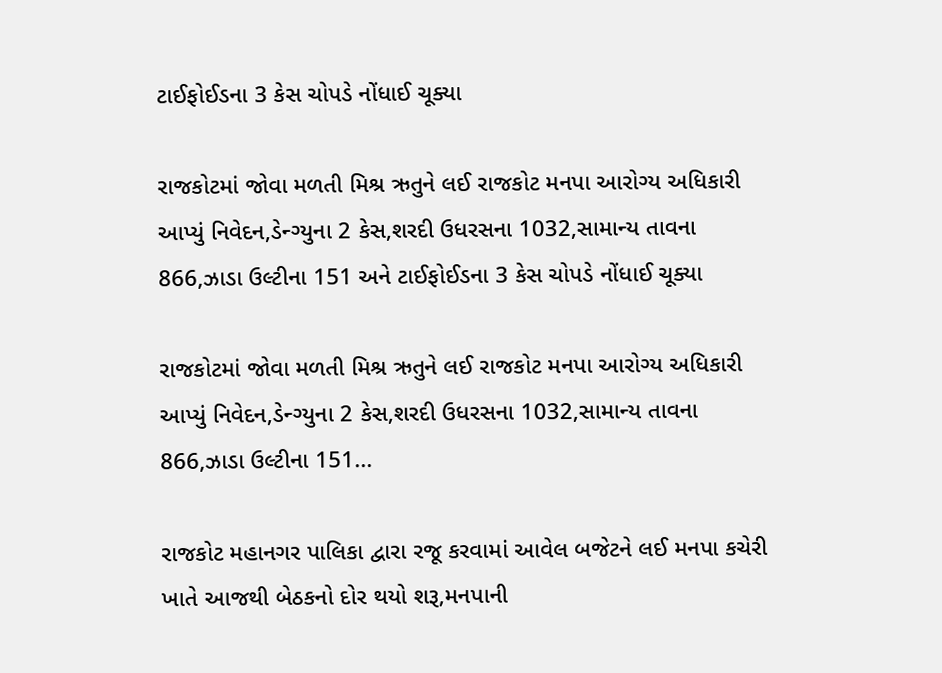ટાઈફોઈડના 3 કેસ ચોપડે નોંધાઈ ચૂક્યા

રાજકોટમાં જોવા મળતી મિશ્ર ઋતુને લઈ રાજકોટ મનપા આરોગ્ય અધિકારી આપ્યું નિવેદન,ડેન્ગ્યુના 2 કેસ,શરદી ઉધરસના 1032,સામાન્ય તાવના 866,ઝાડા ઉલ્ટીના 151 અને ટાઈફોઈડના 3 કેસ ચોપડે નોંધાઈ ચૂક્યા

રાજકોટમાં જોવા મળતી મિશ્ર ઋતુને લઈ રાજકોટ મનપા આરોગ્ય અધિકારી આપ્યું નિવેદન,ડેન્ગ્યુના 2 કેસ,શરદી ઉધરસના 1032,સામાન્ય તાવના 866,ઝાડા ઉલ્ટીના 151...

રાજકોટ મહાનગર પાલિકા દ્વારા રજૂ કરવામાં આવેલ બજેટને લઈ મનપા કચેરી ખાતે આજથી બેઠકનો દોર થયો શરૂ,મનપાની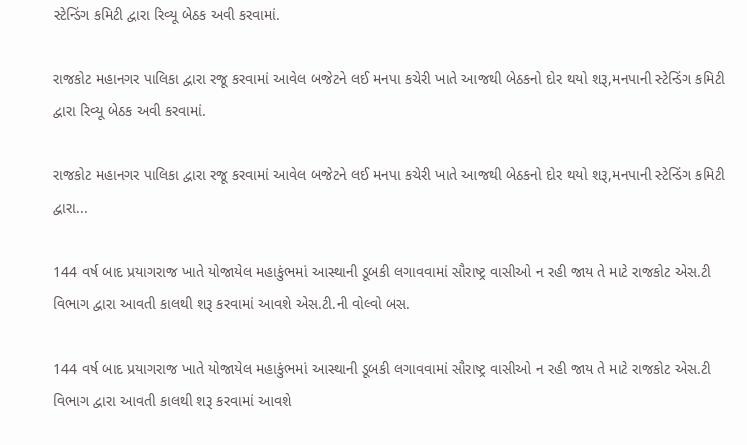સ્ટેન્ડિંગ કમિટી દ્વારા રિવ્યૂ બેઠક અવી કરવામાં.

રાજકોટ મહાનગર પાલિકા દ્વારા રજૂ કરવામાં આવેલ બજેટને લઈ મનપા કચેરી ખાતે આજથી બેઠકનો દોર થયો શરૂ,મનપાની સ્ટેન્ડિંગ કમિટી દ્વારા રિવ્યૂ બેઠક અવી કરવામાં.

રાજકોટ મહાનગર પાલિકા દ્વારા રજૂ કરવામાં આવેલ બજેટને લઈ મનપા કચેરી ખાતે આજથી બેઠકનો દોર થયો શરૂ,મનપાની સ્ટેન્ડિંગ કમિટી દ્વારા...

144 વર્ષ બાદ પ્રયાગરાજ ખાતે યોજાયેલ મહાકુંભમાં આસ્થાની ડૂબકી લગાવવામાં સૌરાષ્ટ્ર વાસીઓ ન રહી જાય તે માટે રાજકોટ એસ.ટી વિભાગ દ્વારા આવતી કાલથી શરૂ કરવામાં આવશે એસ.ટી.ની વોલ્વો બસ.

144 વર્ષ બાદ પ્રયાગરાજ ખાતે યોજાયેલ મહાકુંભમાં આસ્થાની ડૂબકી લગાવવામાં સૌરાષ્ટ્ર વાસીઓ ન રહી જાય તે માટે રાજકોટ એસ.ટી વિભાગ દ્વારા આવતી કાલથી શરૂ કરવામાં આવશે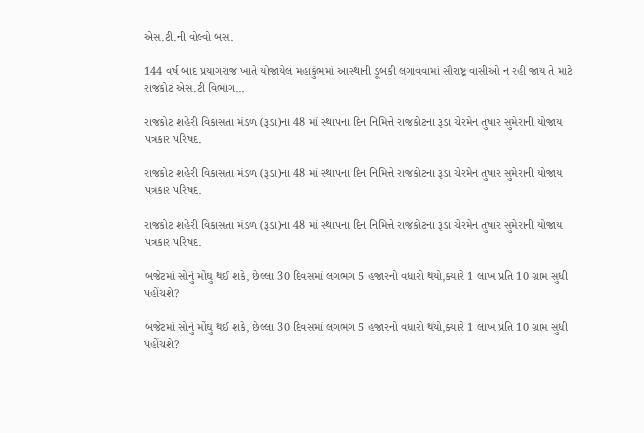એસ.ટી.ની વોલ્વો બસ.

144 વર્ષ બાદ પ્રયાગરાજ ખાતે યોજાયેલ મહાકુંભમાં આસ્થાની ડૂબકી લગાવવામાં સૌરાષ્ટ્ર વાસીઓ ન રહી જાય તે માટે રાજકોટ એસ.ટી વિભાગ...

રાજકોટ શહેરી વિકાસતા મંડળ (રૂડા)ના 48 માં સ્થાપના દિન નિમિત્તે રાજકોટના રૂડા ચેરમેન તુષાર સુમેરાની યોજાય પત્રકાર પરિષદ.

રાજકોટ શહેરી વિકાસતા મંડળ (રૂડા)ના 48 માં સ્થાપના દિન નિમિત્તે રાજકોટના રૂડા ચેરમેન તુષાર સુમેરાની યોજાય પત્રકાર પરિષદ.

રાજકોટ શહેરી વિકાસતા મંડળ (રૂડા)ના 48 માં સ્થાપના દિન નિમિત્તે રાજકોટના રૂડા ચેરમેન તુષાર સુમેરાની યોજાય પત્રકાર પરિષદ.

બજેટમાં સોનું મોંઘુ થઈ શકે, છેલ્લા 30 દિવસમાં લગભગ 5 હજારનો વધારો થયો,ક્યારે 1 લાખ પ્રતિ 10 ગ્રામ સુધી પહોંચશે?

બજેટમાં સોનું મોંઘુ થઈ શકે, છેલ્લા 30 દિવસમાં લગભગ 5 હજારનો વધારો થયો,ક્યારે 1 લાખ પ્રતિ 10 ગ્રામ સુધી પહોંચશે?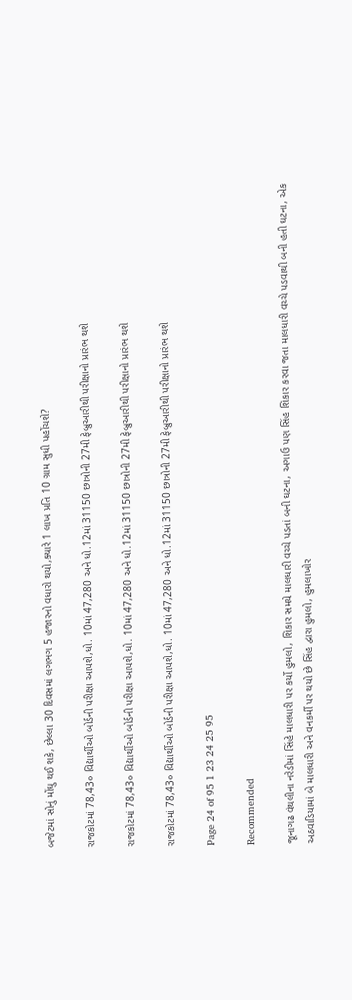બજેટમાં સોનું મોંઘુ થઈ શકે, છેલ્લા 30 દિવસમાં લગભગ 5 હજારનો વધારો થયો,ક્યારે 1 લાખ પ્રતિ 10 ગ્રામ સુધી પહોંચશે?

રાજકોટમાં 78,43૦ વિદ્યાર્થીઓ બોર્ડની પરીક્ષા આપશે,ધો. 10માં 47,280 અને ધો.12માં 31150 છાત્રોની 27મી ફેબ્રુઆરીથી પરીક્ષાનો પ્રારંભ થશે

રાજકોટમાં 78,43૦ વિદ્યાર્થીઓ બોર્ડની પરીક્ષા આપશે,ધો. 10માં 47,280 અને ધો.12માં 31150 છાત્રોની 27મી ફેબ્રુઆરીથી પરીક્ષાનો પ્રારંભ થશે

રાજકોટમાં 78,43૦ વિદ્યાર્થીઓ બોર્ડની પરીક્ષા આપશે,ધો. 10માં 47,280 અને ધો.12માં 31150 છાત્રોની 27મી ફેબ્રુઆરીથી પરીક્ષાનો પ્રારંભ થશે

Page 24 of 95 1 23 24 25 95

Recommended

જૂનાગઢ વંથલીના નરેડીમાં સિંહે માલધારી પર કર્યો હુમલો, શિકાર સમયે માલધારી વચ્ચે પડતાં બની ઘટના, અગાઉ પણ સિંહ શિકાર કરવા જતા માલધારી વચ્ચે પડવાથી બની હતી ઘટના, એક અઠવાડિયામાં બે માલધારી અને વનકર્મી પર થયો છે સિંહ દ્વારા હુમલો, હુમલાખોર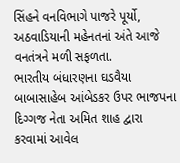સિંહને વનવિભાગે પાજરે પૂર્યો, અઠવાડિયાની મહેનતનાં અંતે આજે વનતંત્રને મળી સફળતા.
ભારતીય બંધારણના ઘડવૈયા બાબાસાહેબ આંબેડકર ઉપર ભાજપના દિગ્ગજ નેતા અમિત શાહ દ્વારા કરવામાં આવેલ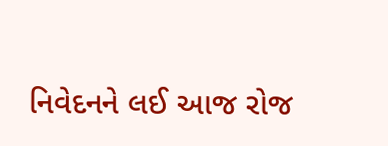નિવેદનને લઈ આજ રોજ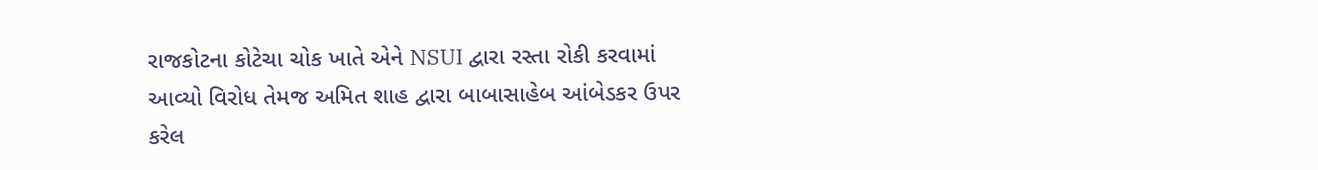રાજકોટના કોટેચા ચોક ખાતે એને NSUI દ્વારા રસ્તા રોકી કરવામાં આવ્યો વિરોધ તેમજ અમિત શાહ દ્વારા બાબાસાહેબ આંબેડકર ઉપર કરેલ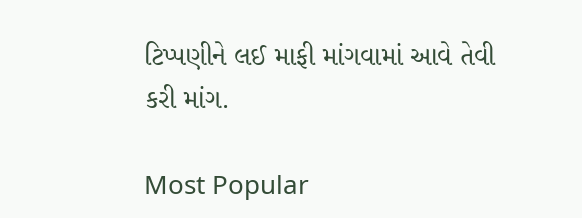ટિપ્પણીને લઈ માફી માંગવામાં આવે તેવી કરી માંગ.

Most Popular